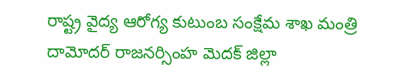రాష్ట్ర వైద్య ఆరోగ్య కుటుంబ సంక్షేమ శాఖ మంత్రి దామోదర్ రాజనర్సింహ మెదక్ జిల్లా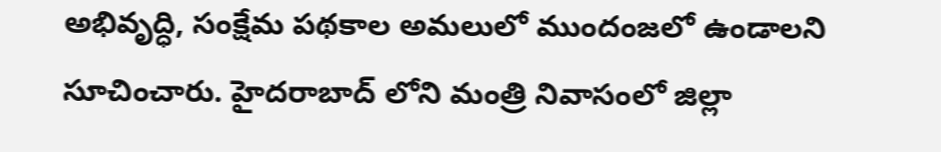అభివృద్ధి, సంక్షేమ పథకాల అమలులో ముందంజలో ఉండాలని సూచించారు. హైదరాబాద్ లోని మంత్రి నివాసంలో జిల్లా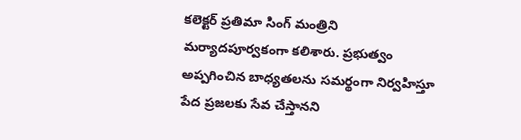కలెక్టర్ ప్రతిమా సింగ్ మంత్రిని మర్యాదపూర్వకంగా కలిశారు. ప్రభుత్వం అప్పగించిన బాధ్యతలను సమర్థంగా నిర్వహిస్తూ పేద ప్రజలకు సేవ చేస్తానని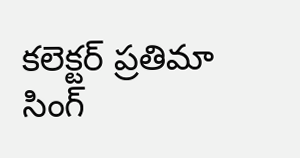కలెక్టర్ ప్రతిమా సింగ్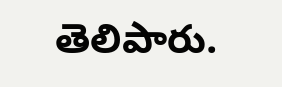తెలిపారు.